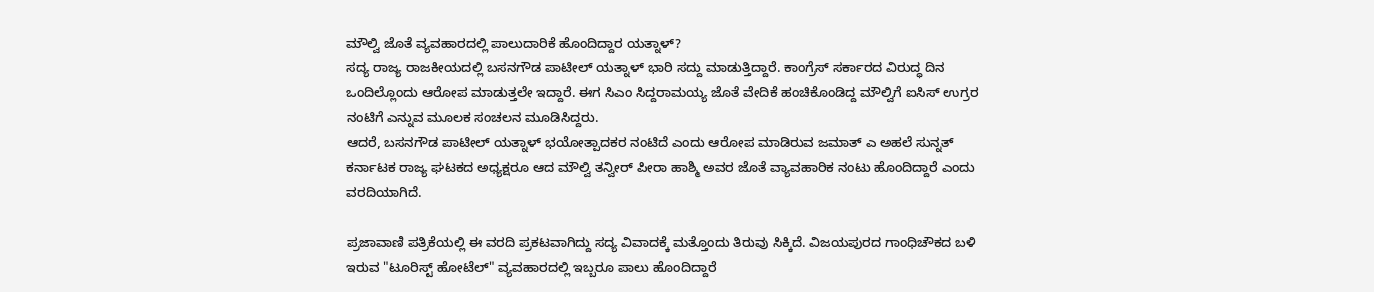ಮೌಲ್ವಿ ಜೊತೆ ವ್ಯವಹಾರದಲ್ಲಿ ಪಾಲುದಾರಿಕೆ ಹೊಂದಿದ್ದಾರ ಯತ್ನಾಳ್?
ಸದ್ಯ ರಾಜ್ಯ ರಾಜಕೀಯದಲ್ಲಿ ಬಸನಗೌಡ ಪಾಟೀಲ್ ಯತ್ನಾಳ್ ಭಾರಿ ಸದ್ದು ಮಾಡುತ್ತಿದ್ದಾರೆ. ಕಾಂಗ್ರೆಸ್ ಸರ್ಕಾರದ ವಿರುದ್ಧ ದಿನ ಒಂದಿಲ್ಲೊಂದು ಆರೋಪ ಮಾಡುತ್ತಲೇ ಇದ್ದಾರೆ. ಈಗ ಸಿಎಂ ಸಿದ್ದರಾಮಯ್ಯ ಜೊತೆ ವೇದಿಕೆ ಹಂಚಿಕೊಂಡಿದ್ದ ಮೌಲ್ವಿಗೆ ಐಸಿಸ್ ಉಗ್ರರ ನಂಟಿಗೆ ಎನ್ನುವ ಮೂಲಕ ಸಂಚಲನ ಮೂಡಿಸಿದ್ದರು.
ಆದರೆ, ಬಸನಗೌಡ ಪಾಟೀಲ್ ಯತ್ನಾಳ್ ಭಯೋತ್ಪಾದಕರ ನಂಟಿದೆ ಎಂದು ಆರೋಪ ಮಾಡಿರುವ ಜಮಾತ್ ಎ ಅಹಲೆ ಸುನ್ನತ್ ಕರ್ನಾಟಕ ರಾಜ್ಯ ಘಟಕದ ಅಧ್ಯಕ್ಷರೂ ಆದ ಮೌಲ್ವಿ ತನ್ವೀರ್ ಪೀರಾ ಹಾಶ್ಮಿ ಅವರ ಜೊತೆ ವ್ಯಾವಹಾರಿಕ ನಂಟು ಹೊಂದಿದ್ದಾರೆ ಎಂದು ವರದಿಯಾಗಿದೆ.

ಪ್ರಜಾವಾಣಿ ಪತ್ರಿಕೆಯಲ್ಲಿ ಈ ವರದಿ ಪ್ರಕಟವಾಗಿದ್ದು ಸದ್ಯ ವಿವಾದಕ್ಕೆ ಮತ್ತೊಂದು ತಿರುವು ಸಿಕ್ಕಿದೆ. ವಿಜಯಪುರದ ಗಾಂಧಿಚೌಕದ ಬಳಿ ಇರುವ "ಟೂರಿಸ್ಟ್ ಹೋಟೆಲ್" ವ್ಯವಹಾರದಲ್ಲಿ ಇಬ್ಬರೂ ಪಾಲು ಹೊಂದಿದ್ದಾರೆ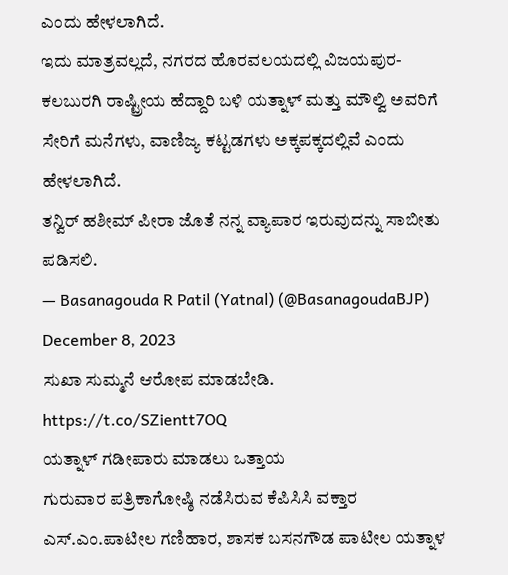ಎಂದು ಹೇಳಲಾಗಿದೆ.
ಇದು ಮಾತ್ರವಲ್ಲದೆ, ನಗರದ ಹೊರವಲಯದಲ್ಲಿ ವಿಜಯಪುರ-ಕಲಬುರಗಿ ರಾಷ್ಟ್ರೀಯ ಹೆದ್ದಾರಿ ಬಳಿ ಯತ್ನಾಳ್ ಮತ್ತು ಮೌಲ್ವಿ ಅವರಿಗೆ ಸೇರಿಗೆ ಮನೆಗಳು, ವಾಣಿಜ್ಯ ಕಟ್ಟಡಗಳು ಅಕ್ಕಪಕ್ಕದಲ್ಲಿವೆ ಎಂದು ಹೇಳಲಾಗಿದೆ.
ತನ್ವಿರ್ ಹಶೀಮ್ ಪೀರಾ ಜೊತೆ ನನ್ನ ವ್ಯಾಪಾರ ಇರುವುದನ್ನು ಸಾಬೀತು ಪಡಿಸಲಿ.
— Basanagouda R Patil (Yatnal) (@BasanagoudaBJP) December 8, 2023
ಸುಖಾ ಸುಮ್ಮನೆ ಆರೋಪ ಮಾಡಬೇಡಿ. https://t.co/SZientt7OQ
ಯತ್ನಾಳ್ ಗಡೀಪಾರು ಮಾಡಲು ಒತ್ತಾಯ
ಗುರುವಾರ ಪತ್ರಿಕಾಗೋಷ್ಠಿ ನಡೆಸಿರುವ ಕೆಪಿಸಿಸಿ ವಕ್ತಾರ ಎಸ್.ಎಂ.ಪಾಟೀಲ ಗಣಿಹಾರ, ಶಾಸಕ ಬಸನಗೌಡ ಪಾಟೀಲ ಯತ್ನಾಳ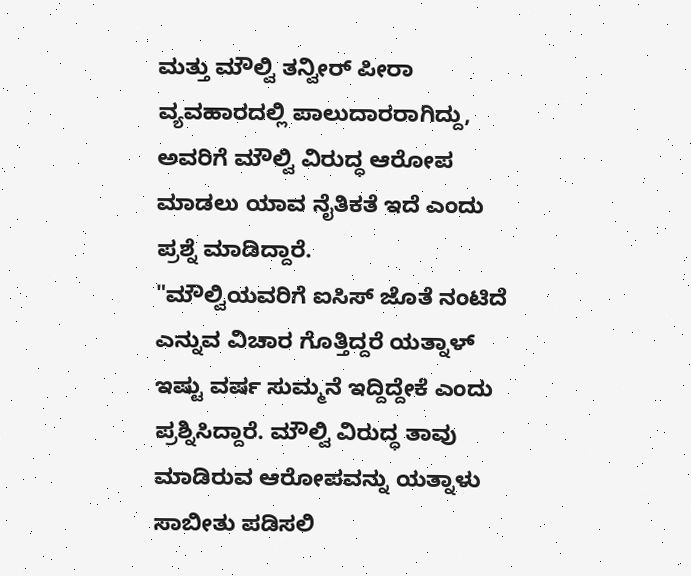ಮತ್ತು ಮೌಲ್ವಿ ತನ್ವೀರ್ ಪೀರಾ ವ್ಯವಹಾರದಲ್ಲಿ ಪಾಲುದಾರರಾಗಿದ್ದು, ಅವರಿಗೆ ಮೌಲ್ವಿ ವಿರುದ್ಧ ಆರೋಪ ಮಾಡಲು ಯಾವ ನೈತಿಕತೆ ಇದೆ ಎಂದು ಪ್ರಶ್ನೆ ಮಾಡಿದ್ದಾರೆ.
"ಮೌಲ್ವಿಯವರಿಗೆ ಐಸಿಸ್ ಜೊತೆ ನಂಟಿದೆ ಎನ್ನುವ ವಿಚಾರ ಗೊತ್ತಿದ್ದರೆ ಯತ್ನಾಳ್ ಇಷ್ಟು ವರ್ಷ ಸುಮ್ಮನೆ ಇದ್ದಿದ್ದೇಕೆ ಎಂದು ಪ್ರಶ್ನಿಸಿದ್ದಾರೆ. ಮೌಲ್ವಿ ವಿರುದ್ಧ ತಾವು ಮಾಡಿರುವ ಆರೋಪವನ್ನು ಯತ್ನಾಳು ಸಾಬೀತು ಪಡಿಸಲಿ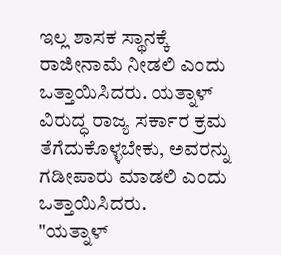ಇಲ್ಲ ಶಾಸಕ ಸ್ಥಾನಕ್ಕೆ ರಾಜೀನಾಮೆ ನೀಡಲಿ ಎಂದು ಒತ್ತಾಯಿಸಿದರು. ಯತ್ನಾಳ್ ವಿರುದ್ಧ ರಾಜ್ಯ ಸರ್ಕಾರ ಕ್ರಮ ತೆಗೆದುಕೊಳ್ಳಬೇಕು, ಅವರನ್ನು ಗಡೀಪಾರು ಮಾಡಲಿ ಎಂದು ಒತ್ತಾಯಿಸಿದರು.
"ಯತ್ನಾಳ್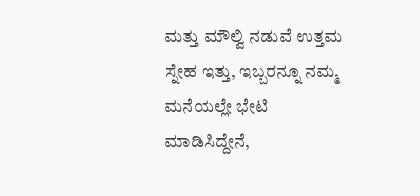ಮತ್ತು ಮೌಲ್ವಿ ನಡುವೆ ಉತ್ತಮ ಸ್ನೇಹ ಇತ್ತು, ಇಬ್ಬರನ್ನೂ ನಮ್ಮ ಮನೆಯಲ್ಲೇ ಭೇಟಿ ಮಾಡಿಸಿದ್ದೇನೆ,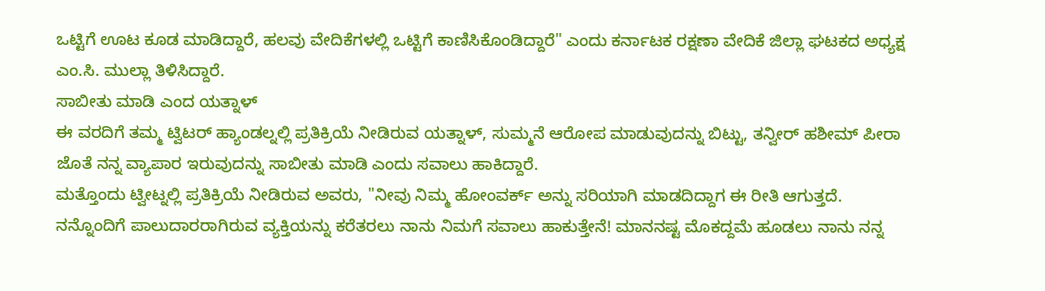ಒಟ್ಟಿಗೆ ಊಟ ಕೂಡ ಮಾಡಿದ್ದಾರೆ, ಹಲವು ವೇದಿಕೆಗಳಲ್ಲಿ ಒಟ್ಟಿಗೆ ಕಾಣಿಸಿಕೊಂಡಿದ್ದಾರೆ" ಎಂದು ಕರ್ನಾಟಕ ರಕ್ಷಣಾ ವೇದಿಕೆ ಜಿಲ್ಲಾ ಘಟಕದ ಅಧ್ಯಕ್ಷ ಎಂ.ಸಿ. ಮುಲ್ಲಾ ತಿಳಿಸಿದ್ದಾರೆ.
ಸಾಬೀತು ಮಾಡಿ ಎಂದ ಯತ್ನಾಳ್
ಈ ವರದಿಗೆ ತಮ್ಮ ಟ್ವಿಟರ್ ಹ್ಯಾಂಡಲ್ನಲ್ಲಿ ಪ್ರತಿಕ್ರಿಯೆ ನೀಡಿರುವ ಯತ್ನಾಳ್, ಸುಮ್ಮನೆ ಆರೋಪ ಮಾಡುವುದನ್ನು ಬಿಟ್ಟು, ತನ್ವೀರ್ ಹಶೀಮ್ ಪೀರಾ ಜೊತೆ ನನ್ನ ವ್ಯಾಪಾರ ಇರುವುದನ್ನು ಸಾಬೀತು ಮಾಡಿ ಎಂದು ಸವಾಲು ಹಾಕಿದ್ದಾರೆ.
ಮತ್ತೊಂದು ಟ್ವೀಟ್ನಲ್ಲಿ ಪ್ರತಿಕ್ರಿಯೆ ನೀಡಿರುವ ಅವರು, "ನೀವು ನಿಮ್ಮ ಹೋಂವರ್ಕ್ ಅನ್ನು ಸರಿಯಾಗಿ ಮಾಡದಿದ್ದಾಗ ಈ ರೀತಿ ಆಗುತ್ತದೆ. ನನ್ನೊಂದಿಗೆ ಪಾಲುದಾರರಾಗಿರುವ ವ್ಯಕ್ತಿಯನ್ನು ಕರೆತರಲು ನಾನು ನಿಮಗೆ ಸವಾಲು ಹಾಕುತ್ತೇನೆ! ಮಾನನಷ್ಟ ಮೊಕದ್ದಮೆ ಹೂಡಲು ನಾನು ನನ್ನ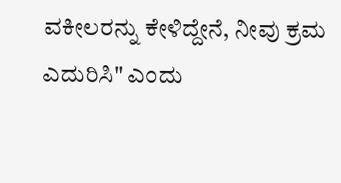ವಕೀಲರನ್ನು ಕೇಳಿದ್ದೇನೆ, ನೀವು ಕ್ರಮ ಎದುರಿಸಿ" ಎಂದು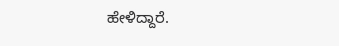ಹೇಳಿದ್ದಾರೆ.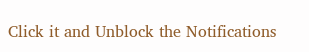Click it and Unblock the Notifications